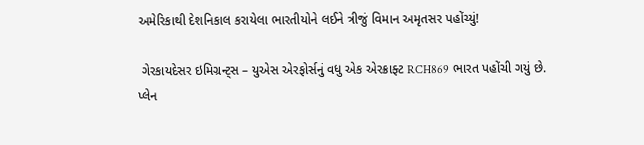અમેરિકાથી દેશનિકાલ કરાયેલા ભારતીયોને લઈને ત્રીજું વિમાન અમૃતસર પહોંચ્યું!

 ગેરકાયદેસર ઇમિગ્રન્ટ્સ – યુએસ એરફોર્સનું વધુ એક એરક્રાફ્ટ RCH869 ભારત પહોંચી ગયું છે. પ્લેન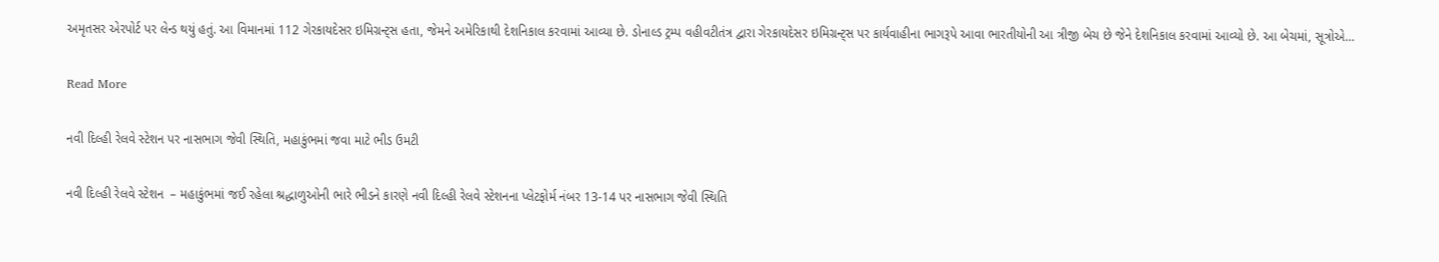અમૃતસર એરપોર્ટ પર લેન્ડ થયું હતું. આ વિમાનમાં 112 ગેરકાયદેસર ઇમિગ્રન્ટ્સ હતા, જેમને અમેરિકાથી દેશનિકાલ કરવામાં આવ્યા છે. ડોનાલ્ડ ટ્રમ્પ વહીવટીતંત્ર દ્વારા ગેરકાયદેસર ઇમિગ્રન્ટ્સ પર કાર્યવાહીના ભાગરૂપે આવા ભારતીયોની આ ત્રીજી બેચ છે જેને દેશનિકાલ કરવામાં આવ્યો છે. આ બેચમાં, સૂત્રોએ…

Read More

નવી દિલ્હી રેલવે સ્ટેશન પર નાસભાગ જેવી સ્થિતિ, મહાકુંભમાં જવા માટે ભીડ ઉમટી

નવી દિલ્હી રેલવે સ્ટેશન  – મહાકુંભમાં જઈ રહેલા શ્રદ્ધાળુઓની ભારે ભીડને કારણે નવી દિલ્હી રેલવે સ્ટેશનના પ્લેટફોર્મ નંબર 13-14 પર નાસભાગ જેવી સ્થિતિ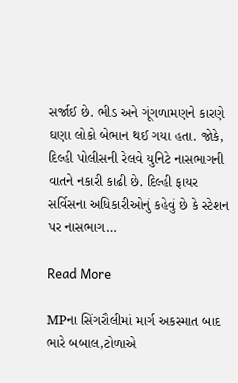સર્જાઈ છે. ભીડ અને ગૂંગળામણને કારણે ઘણા લોકો બેભાન થઈ ગયા હતા. જોકે, દિલ્હી પોલીસની રેલવે યુનિટે નાસભાગની વાતને નકારી કાઢી છે. દિલ્હી ફાયર સર્વિસના અધિકારીઓનું કહેવું છે કે સ્ટેશન પર નાસભાગ…

Read More

MPના સિંગરૌલીમાં માર્ગ અકસ્માત બાદ ભારે બબાલ,ટોળાએ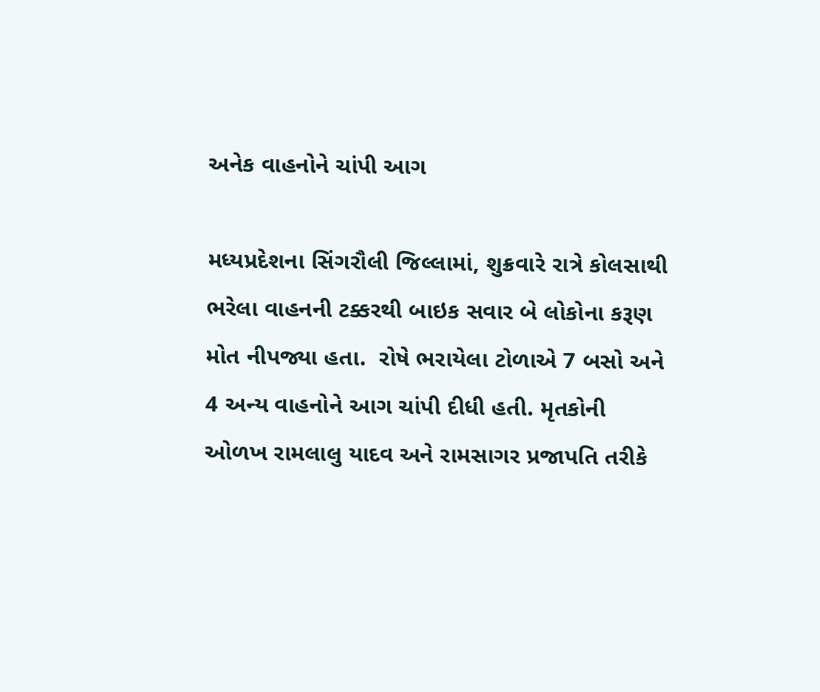અનેક વાહનોને ચાંપી આગ

મધ્યપ્રદેશના સિંગરૌલી જિલ્લામાં, શુક્રવારે રાત્રે કોલસાથી ભરેલા વાહનની ટક્કરથી બાઇક સવાર બે લોકોના કરૂણ મોત નીપજ્યા હતા.  રોષે ભરાયેલા ટોળાએ 7 બસો અને 4 અન્ય વાહનોને આગ ચાંપી દીધી હતી. મૃતકોની ઓળખ રામલાલુ યાદવ અને રામસાગર પ્રજાપતિ તરીકે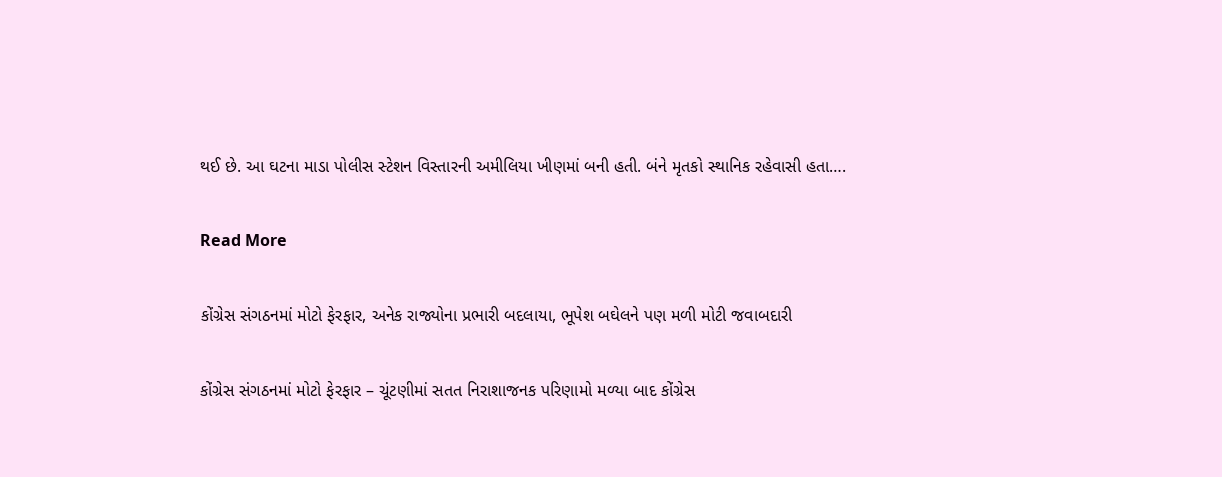થઈ છે. આ ઘટના માડા પોલીસ સ્ટેશન વિસ્તારની અમીલિયા ખીણમાં બની હતી. બંને મૃતકો સ્થાનિક રહેવાસી હતા….

Read More

કોંગ્રેસ સંગઠનમાં મોટો ફેરફાર, અનેક રાજ્યોના પ્રભારી બદલાયા, ભૂપેશ બઘેલને પણ મળી મોટી જવાબદારી

કોંગ્રેસ સંગઠનમાં મોટો ફેરફાર – ચૂંટણીમાં સતત નિરાશાજનક પરિણામો મળ્યા બાદ કોંગ્રેસ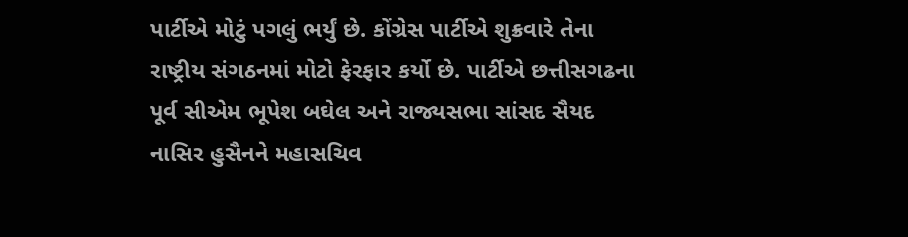પાર્ટીએ મોટું પગલું ભર્યું છે. કોંગ્રેસ પાર્ટીએ શુક્રવારે તેના રાષ્ટ્રીય સંગઠનમાં મોટો ફેરફાર કર્યો છે. પાર્ટીએ છત્તીસગઢના પૂર્વ સીએમ ભૂપેશ બઘેલ અને રાજ્યસભા સાંસદ સૈયદ નાસિર હુસૈનને મહાસચિવ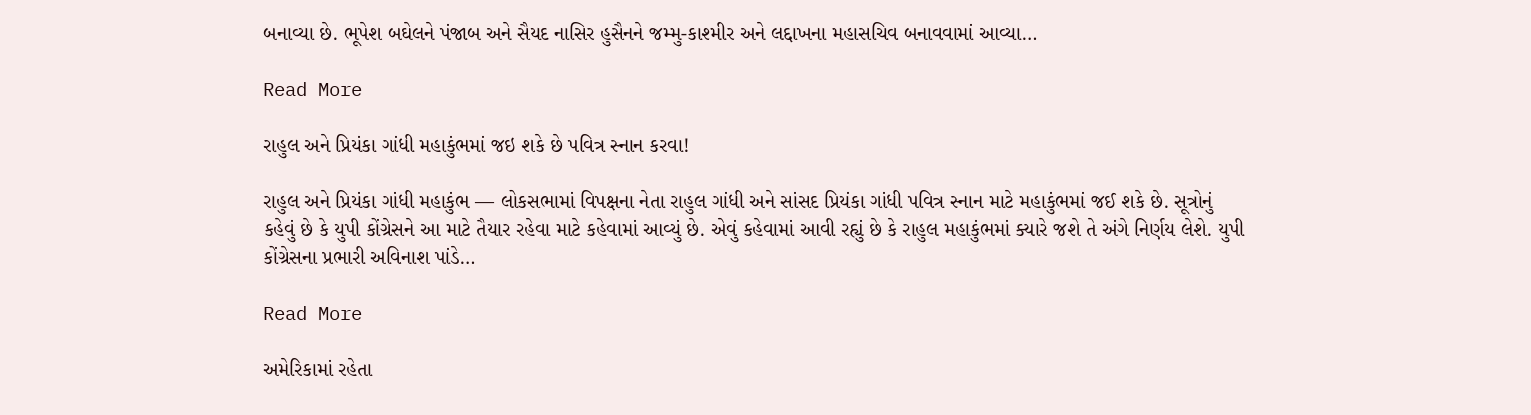બનાવ્યા છે. ભૂપેશ બઘેલને પંજાબ અને સૈયદ નાસિર હુસૈનને જમ્મુ-કાશ્મીર અને લદ્દાખના મહાસચિવ બનાવવામાં આવ્યા…

Read More

રાહુલ અને પ્રિયંકા ગાંધી મહાકુંભમાં જઇ શકે છે પવિત્ર સ્નાન કરવા!

રાહુલ અને પ્રિયંકા ગાંધી મહાકુંભ — લોકસભામાં વિપક્ષના નેતા રાહુલ ગાંધી અને સાંસદ પ્રિયંકા ગાંધી પવિત્ર સ્નાન માટે મહાકુંભમાં જઈ શકે છે. સૂત્રોનું કહેવું છે કે યુપી કોંગ્રેસને આ માટે તૈયાર રહેવા માટે કહેવામાં આવ્યું છે. એવું કહેવામાં આવી રહ્યું છે કે રાહુલ મહાકુંભમાં ક્યારે જશે તે અંગે નિર્ણય લેશે. યુપી કોંગ્રેસના પ્રભારી અવિનાશ પાંડે…

Read More

અમેરિકામાં રહેતા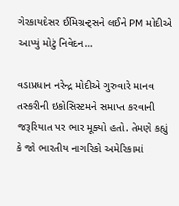ગેરકાયદેસર ઈમિગ્રન્ટ્સને લઈને PM મોદીએ આપ્યું મોટું નિવેદન…

વડાપ્રધાન નરેન્દ્ર મોદીએ ગુરુવારે માનવ તસ્કરીની ઇકોસિસ્ટમને સમાપ્ત કરવાની જરૂરિયાત પર ભાર મૂક્યો હતો. તેમણે કહ્યું કે જો ભારતીય નાગરિકો અમેરિકામાં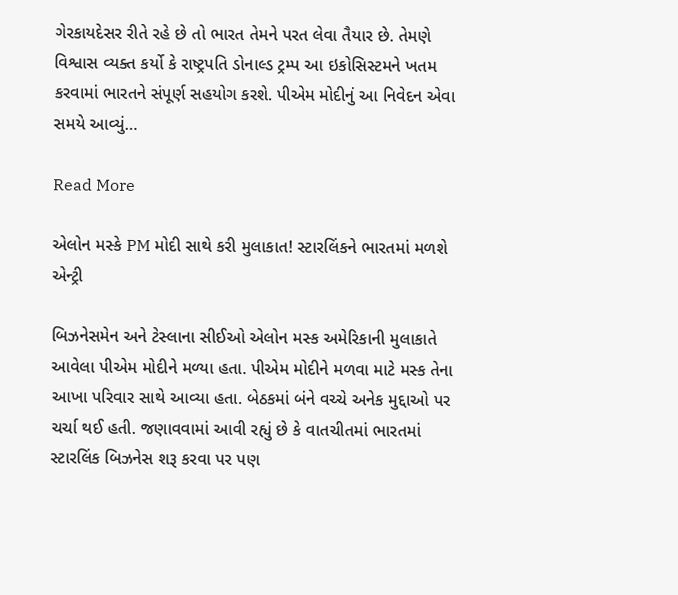ગેરકાયદેસર રીતે રહે છે તો ભારત તેમને પરત લેવા તૈયાર છે. તેમણે વિશ્વાસ વ્યક્ત કર્યો કે રાષ્ટ્રપતિ ડોનાલ્ડ ટ્રમ્પ આ ઇકોસિસ્ટમને ખતમ કરવામાં ભારતને સંપૂર્ણ સહયોગ કરશે. પીએમ મોદીનું આ નિવેદન એવા સમયે આવ્યું…

Read More

એલોન મસ્કે PM મોદી સાથે કરી મુલાકાત! સ્ટારલિંકને ભારતમાં મળશે એન્ટ્રી

બિઝનેસમેન અને ટેસ્લાના સીઈઓ એલોન મસ્ક અમેરિકાની મુલાકાતે આવેલા પીએમ મોદીને મળ્યા હતા. પીએમ મોદીને મળવા માટે મસ્ક તેના આખા પરિવાર સાથે આવ્યા હતા. બેઠકમાં બંને વચ્ચે અનેક મુદ્દાઓ પર ચર્ચા થઈ હતી. જણાવવામાં આવી રહ્યું છે કે વાતચીતમાં ભારતમાં સ્ટારલિંક બિઝનેસ શરૂ કરવા પર પણ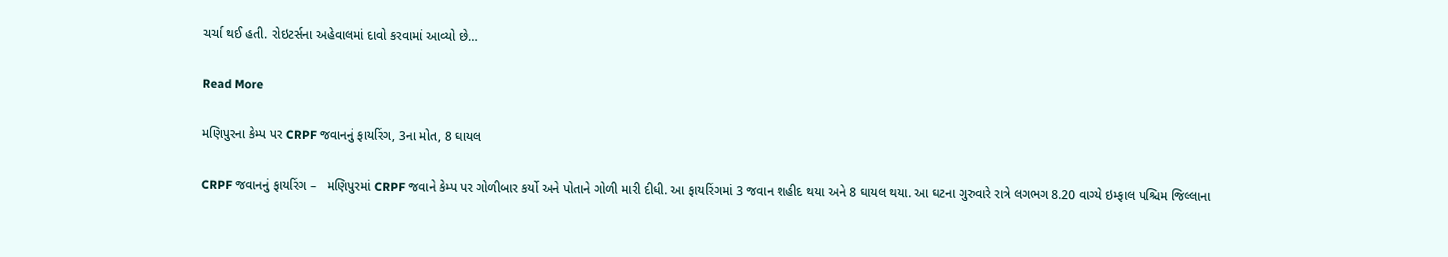ચર્ચા થઈ હતી. રોઇટર્સના અહેવાલમાં દાવો કરવામાં આવ્યો છે…

Read More

મણિપુરના કેમ્પ પર CRPF જવાનનું ફાયરિંગ, 3ના મોત, 8 ઘાયલ

CRPF જવાનનું ફાયરિંગ –   મણિપુરમાં CRPF જવાને કેમ્પ પર ગોળીબાર કર્યો અને પોતાને ગોળી મારી દીધી. આ ફાયરિંગમાં 3 જવાન શહીદ થયા અને 8 ઘાયલ થયા. આ ઘટના ગુરુવારે રાત્રે લગભગ 8.20 વાગ્યે ઇમ્ફાલ પશ્ચિમ જિલ્લાના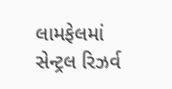લામફેલમાં સેન્ટ્રલ રિઝર્વ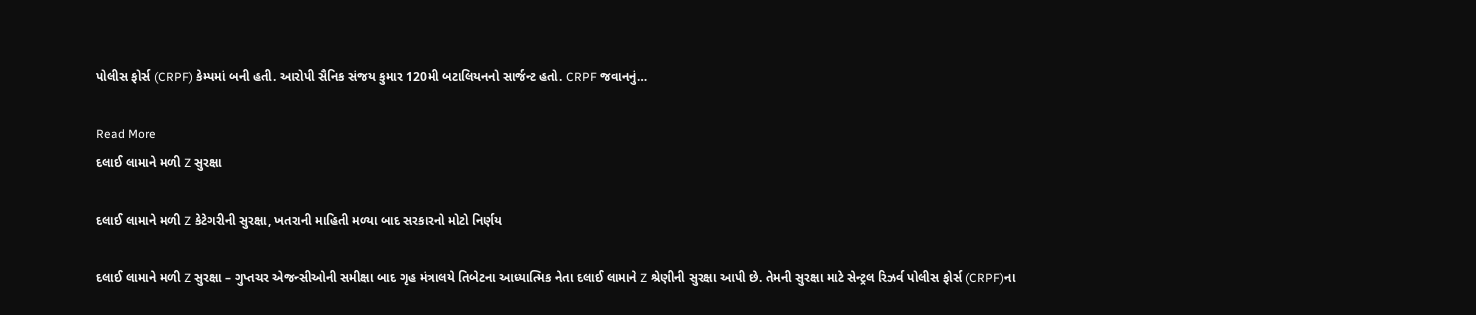પોલીસ ફોર્સ (CRPF) કેમ્પમાં બની હતી. આરોપી સૈનિક સંજય કુમાર 120મી બટાલિયનનો સાર્જન્ટ હતો. CRPF જવાનનું…

Read More
દલાઈ લામાને મળી Z સુરક્ષા

દલાઈ લામાને મળી Z કેટેગરીની સુરક્ષા, ખતરાની માહિતી મળ્યા બાદ સરકારનો મોટો નિર્ણય

દલાઈ લામાને મળી Z સુરક્ષા – ગુપ્તચર એજન્સીઓની સમીક્ષા બાદ ગૃહ મંત્રાલયે તિબેટના આધ્યાત્મિક નેતા દલાઈ લામાને Z શ્રેણીની સુરક્ષા આપી છે. તેમની સુરક્ષા માટે સેન્ટ્રલ રિઝર્વ પોલીસ ફોર્સ (CRPF)ના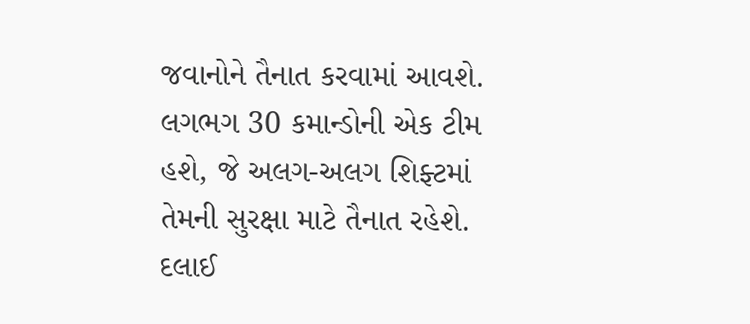જવાનોને તૈનાત કરવામાં આવશે. લગભગ 30 કમાન્ડોની એક ટીમ હશે, જે અલગ-અલગ શિફ્ટમાં તેમની સુરક્ષા માટે તૈનાત રહેશે. દલાઈ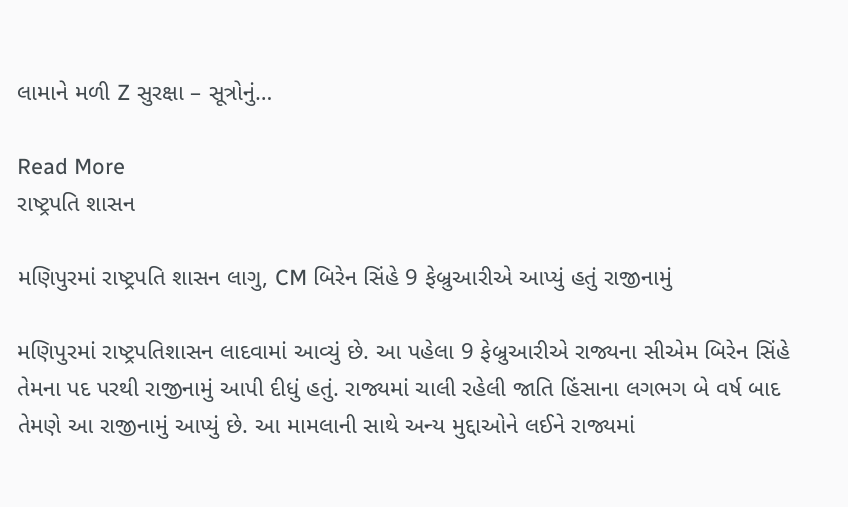લામાને મળી Z સુરક્ષા – સૂત્રોનું…

Read More
રાષ્ટ્રપતિ શાસન

મણિપુરમાં રાષ્ટ્રપતિ શાસન લાગુ, CM બિરેન સિંહે 9 ફેબ્રુઆરીએ આપ્યું હતું રાજીનામું

મણિપુરમાં રાષ્ટ્રપતિશાસન લાદવામાં આવ્યું છે. આ પહેલા 9 ફેબ્રુઆરીએ રાજ્યના સીએમ બિરેન સિંહે તેમના પદ પરથી રાજીનામું આપી દીધું હતું. રાજ્યમાં ચાલી રહેલી જાતિ હિંસાના લગભગ બે વર્ષ બાદ તેમણે આ રાજીનામું આપ્યું છે. આ મામલાની સાથે અન્ય મુદ્દાઓને લઈને રાજ્યમાં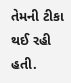તેમની ટીકા થઈ રહી હતી.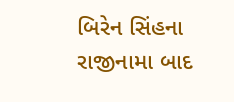બિરેન સિંહના રાજીનામા બાદ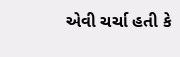એવી ચર્ચા હતી કે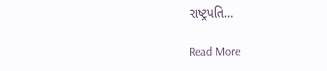રાષ્ટ્રપતિ…

Read More